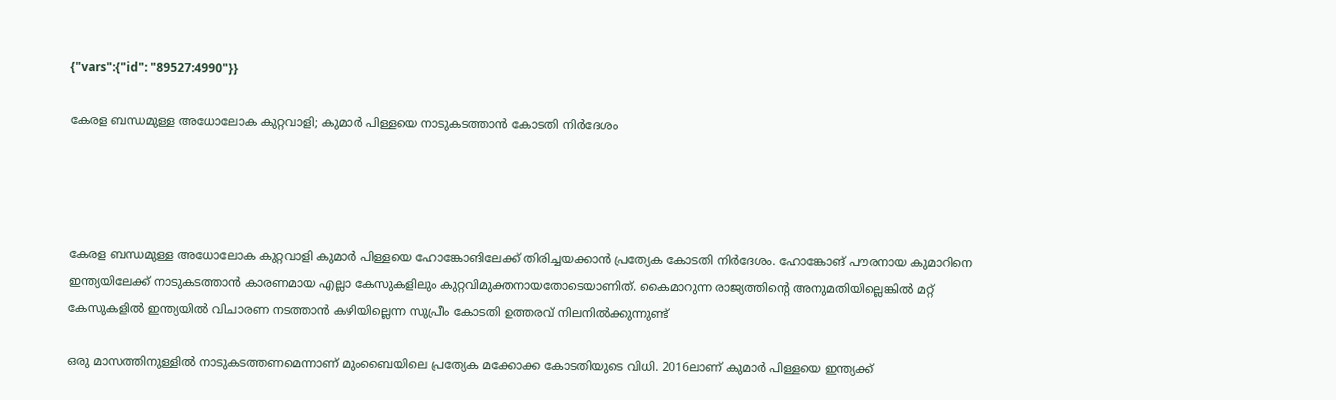{"vars":{"id": "89527:4990"}}

കേരള ബന്ധമുള്ള അധോലോക കുറ്റവാളി; കുമാർ പിള്ളയെ നാടുകടത്താൻ കോടതി നിർദേശം




കേരള ബന്ധമുള്ള അധോലോക കുറ്റവാളി കുമാർ പിള്ളയെ ഹോങ്കോങിലേക്ക് തിരിച്ചയക്കാൻ പ്രത്യേക കോടതി നിർദേശം. ഹോങ്കോങ് പൗരനായ കുമാറിനെ ഇന്ത്യയിലേക്ക് നാടുകടത്താൻ കാരണമായ എല്ലാ കേസുകളിലും കുറ്റവിമുക്തനായതോടെയാണിത്. കൈമാറുന്ന രാജ്യത്തിന്റെ അനുമതിയില്ലെങ്കിൽ മറ്റ് കേസുകളിൽ ഇന്ത്യയിൽ വിചാരണ നടത്താൻ കഴിയില്ലെന്ന സുപ്രീം കോടതി ഉത്തരവ് നിലനിൽക്കുന്നുണ്ട്

ഒരു മാസത്തിനുള്ളിൽ നാടുകടത്തണമെന്നാണ് മുംബൈയിലെ പ്രത്യേക മക്കോക്ക കോടതിയുടെ വിധി. 2016ലാണ് കുമാർ പിള്ളയെ ഇന്ത്യക്ക്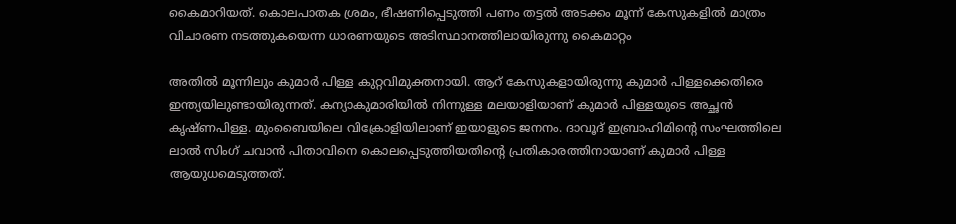കൈമാറിയത്. കൊലപാതക ശ്രമം, ഭീഷണിപ്പെടുത്തി പണം തട്ടൽ അടക്കം മൂന്ന് കേസുകളിൽ മാത്രം വിചാരണ നടത്തുകയെന്ന ധാരണയുടെ അടിസ്ഥാനത്തിലായിരുന്നു കൈമാറ്റം

അതിൽ മൂന്നിലും കുമാർ പിള്ള കുറ്റവിമുക്തനായി. ആറ് കേസുകളായിരുന്നു കുമാർ പിള്ളക്കെതിരെ ഇന്ത്യയിലുണ്ടായിരുന്നത്. കന്യാകുമാരിയിൽ നിന്നുള്ള മലയാളിയാണ് കുമാർ പിള്ളയുടെ അച്ഛൻ കൃഷ്ണപിള്ള. മുംബൈയിലെ വിക്രോളിയിലാണ് ഇയാളുടെ ജനനം. ദാവൂദ് ഇബ്രാഹിമിന്റെ സംഘത്തിലെ ലാൽ സിംഗ് ചവാൻ പിതാവിനെ കൊലപ്പെടുത്തിയതിന്റെ പ്രതികാരത്തിനായാണ് കുമാർ പിള്ള ആയുധമെടുത്തത്.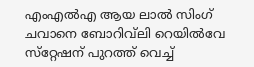എംഎൽഎ ആയ ലാൽ സിംഗ് ചവാനെ ബോറിവ്‌ലി റെയിൽവേ സ്‌റ്റേഷന് പുറത്ത് വെച്ച്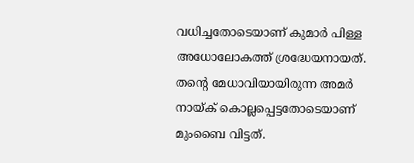വധിച്ചതോടെയാണ് കുമാർ പിള്ള അധോലോകത്ത് ശ്രദ്ധേയനായത്. തന്റെ മേധാവിയായിരുന്ന അമർ നായ്ക് കൊല്ലപ്പെട്ടതോടെയാണ് മുംബൈ വിട്ടത്.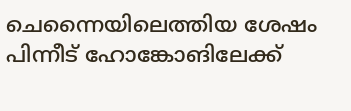ചെന്നൈയിലെത്തിയ ശേഷം പിന്നീട് ഹോങ്കോങിലേക്ക്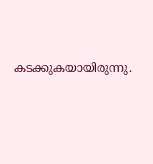കടക്കുകയായിരുന്നു.